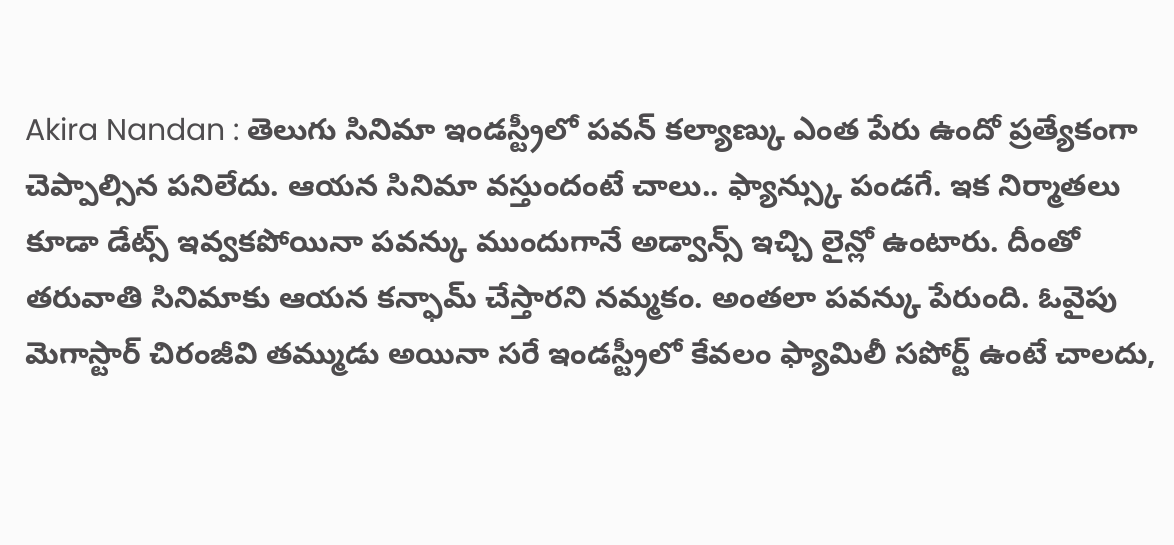Akira Nandan : తెలుగు సినిమా ఇండస్ట్రీలో పవన్ కల్యాణ్కు ఎంత పేరు ఉందో ప్రత్యేకంగా చెప్పాల్సిన పనిలేదు. ఆయన సినిమా వస్తుందంటే చాలు.. ఫ్యాన్స్కు పండగే. ఇక నిర్మాతలు కూడా డేట్స్ ఇవ్వకపోయినా పవన్కు ముందుగానే అడ్వాన్స్ ఇచ్చి లైన్లో ఉంటారు. దీంతో తరువాతి సినిమాకు ఆయన కన్ఫామ్ చేస్తారని నమ్మకం. అంతలా పవన్కు పేరుంది. ఓవైపు మెగాస్టార్ చిరంజీవి తమ్ముడు అయినా సరే ఇండస్ట్రీలో కేవలం ఫ్యామిలీ సపోర్ట్ ఉంటే చాలదు,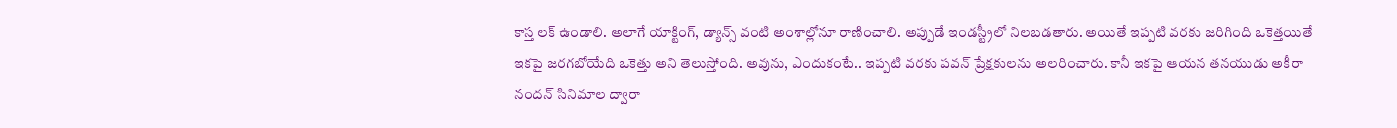కాస్త లక్ ఉండాలి. అలాగే యాక్టింగ్, డ్యాన్స్ వంటి అంశాల్లోనూ రాణించాలి. అప్పుడే ఇండస్ట్రీలో నిలబడతారు. అయితే ఇప్పటి వరకు జరిగింది ఒకెత్తయితే ఇకపై జరగబోయేది ఒకెత్తు అని తెలుస్తోంది. అవును, ఎందుకంటే.. ఇప్పటి వరకు పవన్ ప్రేక్షకులను అలరించారు. కానీ ఇకపై ఆయన తనయుడు అకీరా నందన్ సినిమాల ద్వారా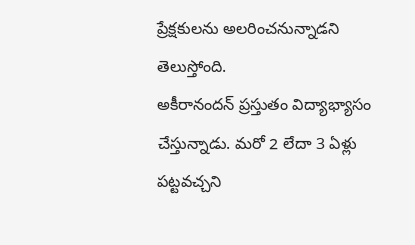ప్రేక్షకులను అలరించనున్నాడని తెలుస్తోంది.
అకీరానందన్ ప్రస్తుతం విద్యాభ్యాసం చేస్తున్నాడు. మరో 2 లేదా 3 ఏళ్లు పట్టవచ్చని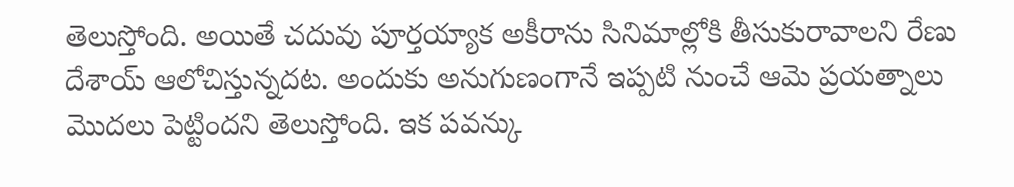తెలుస్తోంది. అయితే చదువు పూర్తయ్యాక అకీరాను సినిమాల్లోకి తీసుకురావాలని రేణు దేశాయ్ ఆలోచిస్తున్నదట. అందుకు అనుగుణంగానే ఇప్పటి నుంచే ఆమె ప్రయత్నాలు మొదలు పెట్టిందని తెలుస్తోంది. ఇక పవన్కు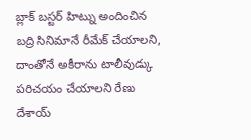బ్లాక్ బస్టర్ హిట్ను అందించిన బద్రి సినిమానే రీమేక్ చేయాలని, దాంతోనే అకీరాను టాలీవుడ్కు పరిచయం చేయాలని రేణు దేశాయ్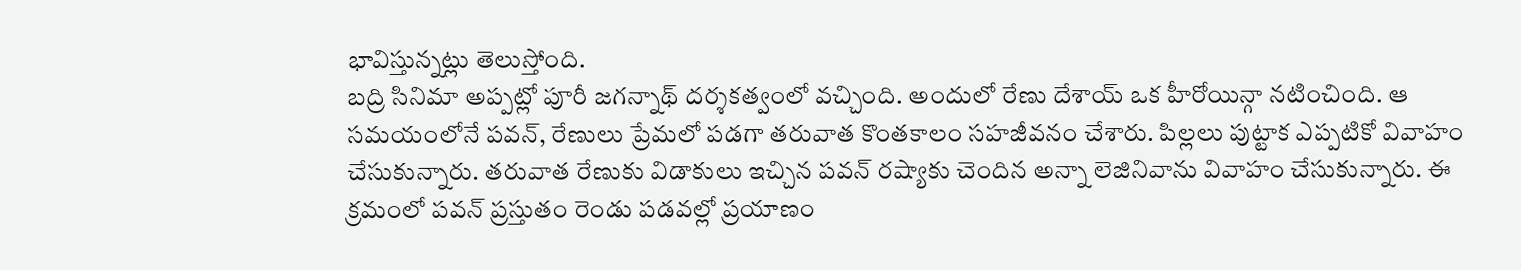భావిస్తున్నట్లు తెలుస్తోంది.
బద్రి సినిమా అప్పట్లో పూరీ జగన్నాథ్ దర్శకత్వంలో వచ్చింది. అందులో రేణు దేశాయ్ ఒక హీరోయిన్గా నటించింది. ఆ సమయంలోనే పవన్, రేణులు ప్రేమలో పడగా తరువాత కొంతకాలం సహజీవనం చేశారు. పిల్లలు పుట్టాక ఎప్పటికో వివాహం చేసుకున్నారు. తరువాత రేణుకు విడాకులు ఇచ్చిన పవన్ రష్యాకు చెందిన అన్నా లెజినివాను వివాహం చేసుకున్నారు. ఈ క్రమంలో పవన్ ప్రస్తుతం రెండు పడవల్లో ప్రయాణం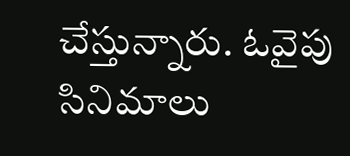చేస్తున్నారు. ఓవైపు సినిమాలు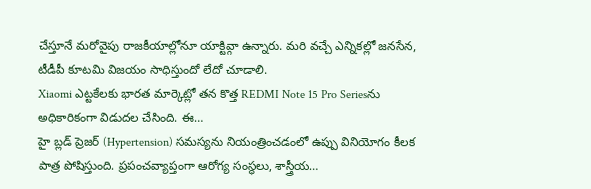చేస్తూనే మరోవైపు రాజకీయాల్లోనూ యాక్టివ్గా ఉన్నారు. మరి వచ్చే ఎన్నికల్లో జనసేన, టీడీపీ కూటమి విజయం సాధిస్తుందో లేదో చూడాలి.
Xiaomi ఎట్టకేలకు భారత మార్కెట్లో తన కొత్త REDMI Note 15 Pro Seriesను అధికారికంగా విడుదల చేసింది. ఈ…
హై బ్లడ్ ప్రెజర్ (Hypertension) సమస్యను నియంత్రించడంలో ఉప్పు వినియోగం కీలక పాత్ర పోషిస్తుంది. ప్రపంచవ్యాప్తంగా ఆరోగ్య సంస్థలు, శాస్త్రీయ…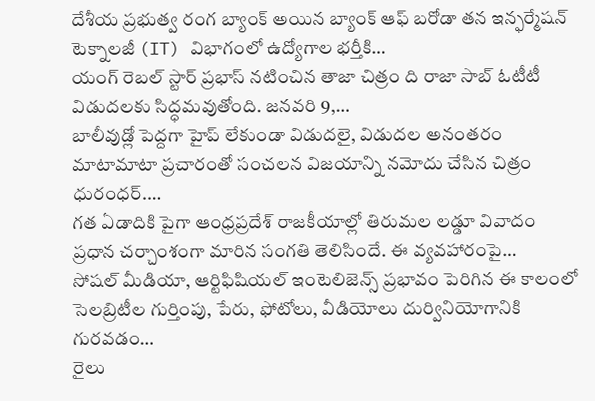దేశీయ ప్రభుత్వ రంగ బ్యాంక్ అయిన బ్యాంక్ ఆఫ్ బరోడా తన ఇన్ఫర్మేషన్ టెక్నాలజీ (IT) విభాగంలో ఉద్యోగాల భర్తీకి…
యంగ్ రెబల్ స్టార్ ప్రభాస్ నటించిన తాజా చిత్రం ది రాజా సాబ్ ఓటీటీ విడుదలకు సిద్ధమవుతోంది. జనవరి 9,…
బాలీవుడ్లో పెద్దగా హైప్ లేకుండా విడుదలై, విడుదల అనంతరం మాటామాటా ప్రచారంతో సంచలన విజయాన్ని నమోదు చేసిన చిత్రం ధురంధర్.…
గత ఏడాదికి పైగా ఆంధ్రప్రదేశ్ రాజకీయాల్లో తిరుమల లడ్డూ వివాదం ప్రధాన చర్చాంశంగా మారిన సంగతి తెలిసిందే. ఈ వ్యవహారంపై…
సోషల్ మీడియా, ఆర్టిఫిషియల్ ఇంటెలిజెన్స్ ప్రభావం పెరిగిన ఈ కాలంలో సెలబ్రిటీల గుర్తింపు, పేరు, ఫోటోలు, వీడియోలు దుర్వినియోగానికి గురవడం…
రైలు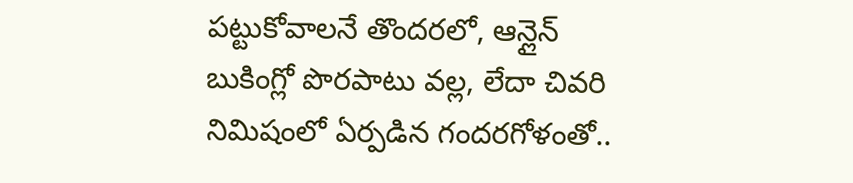పట్టుకోవాలనే తొందరలో, ఆన్లైన్ బుకింగ్లో పొరపాటు వల్ల, లేదా చివరి నిమిషంలో ఏర్పడిన గందరగోళంతో..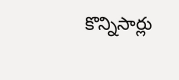కొన్నిసార్లు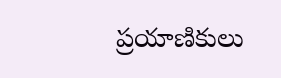ప్రయాణికులు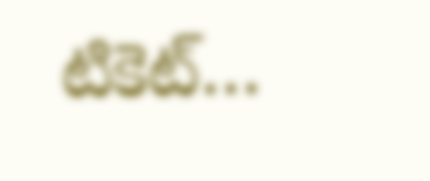టికెట్…